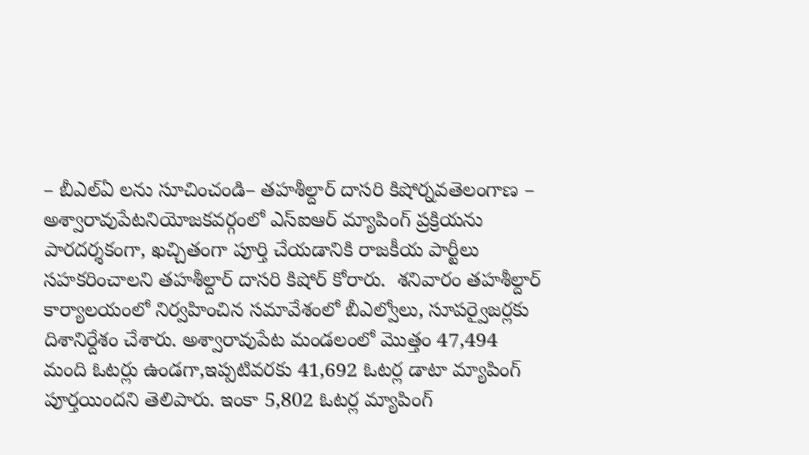– బీఎల్ఏ లను సూచించండి– తహశీల్దార్ దాసరి కిషోర్నవతెలంగాణ – అశ్వారావుపేటనియోజకవర్గంలో ఎస్ఐఆర్ మ్యాపింగ్ ప్రక్రియను పారదర్శకంగా, ఖచ్చితంగా పూర్తి చేయడానికి రాజకీయ పార్టీలు సహకరించాలని తహశీల్దార్ దాసరి కిషోర్ కోరారు.  శనివారం తహశీల్దార్ కార్యాలయంలో నిర్వహించిన సమావేశంలో బీఎల్వోలు, సూపర్వైజర్లకు దిశానిర్దేశం చేశారు. అశ్వారావుపేట మండలంలో మొత్తం 47,494 మంది ఓటర్లు ఉండగా,ఇప్పటివరకు 41,692 ఓటర్ల డాటా మ్యాపింగ్ పూర్తయిందని తెలిపారు. ఇంకా 5,802 ఓటర్ల మ్యాపింగ్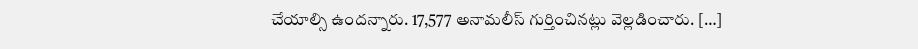చేయాల్సి ఉందన్నారు. 17,577 అనామలీస్ గుర్తించినట్లు వెల్లడించారు. […]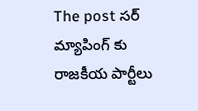The post సర్ మ్యాపింగ్ కు రాజకీయ పార్టీలు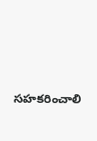సహకరించాలి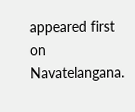appeared first on Navatelangana.